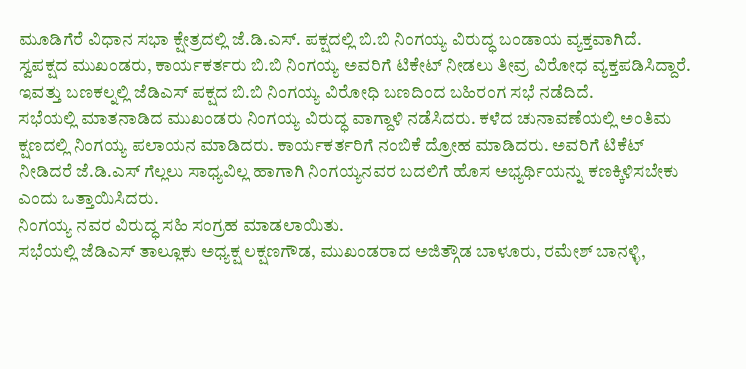ಮೂಡಿಗೆರೆ ವಿಧಾನ ಸಭಾ ಕ್ಷೇತ್ರದಲ್ಲಿ ಜೆ.ಡಿ.ಎಸ್. ಪಕ್ಷದಲ್ಲಿ ಬಿ.ಬಿ ನಿಂಗಯ್ಯ ವಿರುದ್ಧ ಬಂಡಾಯ ವ್ಯಕ್ತವಾಗಿದೆ.
ಸ್ವಪಕ್ಷದ ಮುಖಂಡರು, ಕಾರ್ಯಕರ್ತರು ಬಿ.ಬಿ ನಿಂಗಯ್ಯ ಅವರಿಗೆ ಟಿಕೇಟ್ ನೀಡಲು ತೀವ್ರ ವಿರೋಧ ವ್ಯಕ್ತಪಡಿಸಿದ್ದಾರೆ.
ಇವತ್ತು ಬಣಕಲ್ನಲ್ಲಿ ಜೆಡಿಎಸ್ ಪಕ್ಷದ ಬಿ.ಬಿ ನಿಂಗಯ್ಯ ವಿರೋಧಿ ಬಣದಿಂದ ಬಹಿರಂಗ ಸಭೆ ನಡೆದಿದೆ.
ಸಭೆಯಲ್ಲಿ ಮಾತನಾಡಿದ ಮುಖಂಡರು ನಿಂಗಯ್ಯ ವಿರುದ್ಧ ವಾಗ್ದಾಳಿ ನಡೆಸಿದರು. ಕಳೆದ ಚುನಾವಣೆಯಲ್ಲಿ ಅಂತಿಮ ಕ್ಷಣದಲ್ಲಿ ನಿಂಗಯ್ಯ ಪಲಾಯನ ಮಾಡಿದರು. ಕಾರ್ಯಕರ್ತರಿಗೆ ನಂಬಿಕೆ ದ್ರೋಹ ಮಾಡಿದರು. ಅವರಿಗೆ ಟಿಕೆಟ್ ನೀಡಿದರೆ ಜೆ.ಡಿ.ಎಸ್ ಗೆಲ್ಲಲು ಸಾಧ್ಯವಿಲ್ಲ ಹಾಗಾಗಿ ನಿಂಗಯ್ಯನವರ ಬದಲಿಗೆ ಹೊಸ ಅಭ್ಯರ್ಥಿಯನ್ನು ಕಣಕ್ಕಿಳಿಸಬೇಕು ಎಂದು ಒತ್ತಾಯಿಸಿದರು.
ನಿಂಗಯ್ಯ ನವರ ವಿರುದ್ಧ ಸಹಿ ಸಂಗ್ರಹ ಮಾಡಲಾಯಿತು.
ಸಭೆಯಲ್ಲಿ ಜೆಡಿಎಸ್ ತಾಲ್ಲೂಕು ಅಧ್ಯಕ್ಷ ಲಕ್ಷಣಗೌಡ, ಮುಖಂಡರಾದ ಅಜಿತ್ಗೌಡ ಬಾಳೂರು, ರಮೇಶ್ ಬಾನಳ್ಳಿ,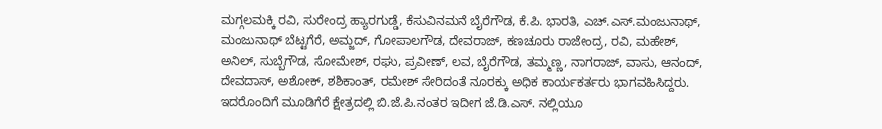ಮಗ್ಗಲಮಕ್ಕಿ ರವಿ, ಸುರೇಂದ್ರ ಹ್ಯಾರಗುಡ್ಡೆ, ಕೆಸುವಿನಮನೆ ಬೈರೆಗೌಡ, ಕೆ.ಪಿ. ಭಾರತಿ, ಎಚ್.ಎಸ್.ಮಂಜುನಾಥ್, ಮಂಜುನಾಥ್ ಬೆಟ್ಟಗೆರೆ, ಅಮ್ಜದ್, ಗೋಪಾಲಗೌಡ, ದೇವರಾಜ್, ಕಣಚೂರು ರಾಜೇಂದ್ರ, ರವಿ, ಮಹೇಶ್, ಅನಿಲ್, ಸುಬ್ಬೆಗೌಡ, ಸೋಮೇಶ್, ರಘು, ಪ್ರವೀಣ್, ಲವ, ಬೈರೆಗೌಡ, ತಮ್ಮಣ್ಣ, ನಾಗರಾಜ್, ವಾಸು, ಆನಂದ್, ದೇವದಾಸ್, ಅಶೋಕ್, ಶಶಿಕಾಂತ್, ರಮೇಶ್ ಸೇರಿದಂತೆ ನೂರಕ್ಕು ಅಧಿಕ ಕಾರ್ಯಕರ್ತರು ಭಾಗವಹಿಸಿದ್ದರು.
ಇದರೊಂದಿಗೆ ಮೂಡಿಗೆರೆ ಕ್ಷೇತ್ರದಲ್ಲಿ ಬಿ.ಜೆ.ಪಿ.ನಂತರ ಇದೀಗ ಜೆ.ಡಿ.ಎಸ್. ನಲ್ಲಿಯೂ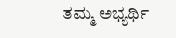ತಮ್ಮ ಅಭ್ಯರ್ಥಿ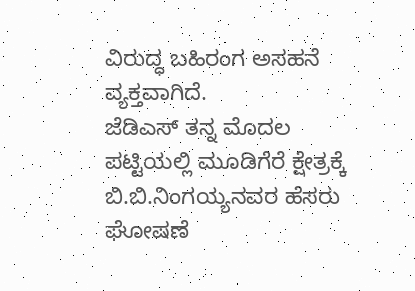ವಿರುದ್ಧ ಬಹಿರಂಗ ಅಸಹನೆ ವ್ಯಕ್ತವಾಗಿದೆ.
ಜೆಡಿಎಸ್ ತನ್ನ ಮೊದಲ ಪಟ್ಟಿಯಲ್ಲಿ ಮೂಡಿಗೆರೆ ಕ್ಷೇತ್ರಕ್ಕೆ ಬಿ.ಬಿ.ನಿಂಗಯ್ಯನವರ ಹೆಸರು ಘೋಷಣೆ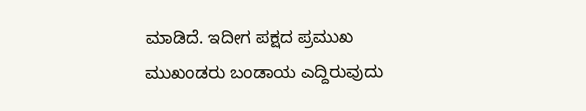ಮಾಡಿದೆ. ಇದೀಗ ಪಕ್ಷದ ಪ್ರಮುಖ ಮುಖಂಡರು ಬಂಡಾಯ ಎದ್ದಿರುವುದು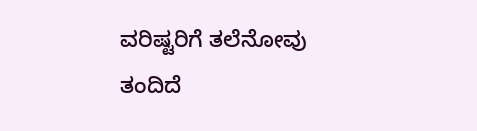ವರಿಷ್ಟರಿಗೆ ತಲೆನೋವು ತಂದಿದೆ